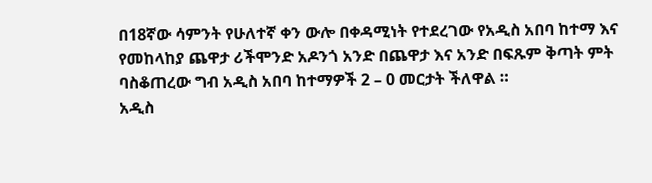በ18ኛው ሳምንት የሁለተኛ ቀን ውሎ በቀዳሚነት የተደረገው የአዲስ አበባ ከተማ እና የመከላከያ ጨዋታ ሪችሞንድ አዶንጎ አንድ በጨዋታ እና አንድ በፍጹም ቅጣት ምት ባስቆጠረው ግብ አዲስ አበባ ከተማዎች 2 – 0 መርታት ችለዋል ።
አዲስ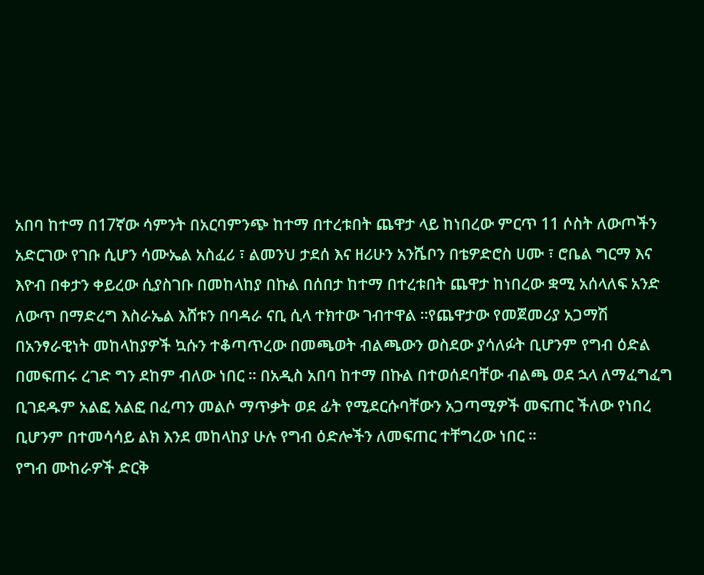አበባ ከተማ በ17ኛው ሳምንት በአርባምንጭ ከተማ በተረቱበት ጨዋታ ላይ ከነበረው ምርጥ 11 ሶስት ለውጦችን አድርገው የገቡ ሲሆን ሳሙኤል አስፈሪ ፣ ልመንህ ታደሰ እና ዘሪሁን አንሼቦን በቴዎድሮስ ሀሙ ፣ ሮቤል ግርማ እና እዮብ በቀታን ቀይረው ሲያስገቡ በመከላከያ በኩል በሰበታ ከተማ በተረቱበት ጨዋታ ከነበረው ቋሚ አሰላለፍ አንድ ለውጥ በማድረግ እስራኤል እሸቱን በባዳራ ናቢ ሲላ ተክተው ገብተዋል ።የጨዋታው የመጀመሪያ አጋማሽ በአንፃራዊነት መከላከያዎች ኳሱን ተቆጣጥረው በመጫወት ብልጫውን ወስደው ያሳለፉት ቢሆንም የግብ ዕድል በመፍጠሩ ረገድ ግን ደከም ብለው ነበር ። በአዲስ አበባ ከተማ በኩል በተወሰደባቸው ብልጫ ወደ ኋላ ለማፈግፈግ ቢገደዱም አልፎ አልፎ በፈጣን መልሶ ማጥቃት ወደ ፊት የሚደርሱባቸውን አጋጣሚዎች መፍጠር ችለው የነበረ ቢሆንም በተመሳሳይ ልክ እንደ መከላከያ ሁሉ የግብ ዕድሎችን ለመፍጠር ተቸግረው ነበር ።
የግብ ሙከራዎች ድርቅ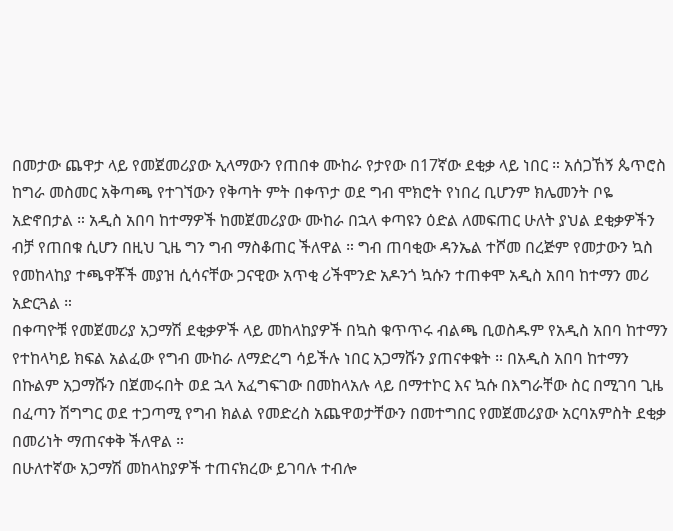በመታው ጨዋታ ላይ የመጀመሪያው ኢላማውን የጠበቀ ሙከራ የታየው በ17ኛው ደቂቃ ላይ ነበር ። አሰጋኸኝ ጴጥሮስ ከግራ መስመር አቅጣጫ የተገኘውን የቅጣት ምት በቀጥታ ወደ ግብ ሞክሮት የነበረ ቢሆንም ክሌመንት ቦዬ አድኖበታል ። አዲስ አበባ ከተማዎች ከመጀመሪያው ሙከራ በኋላ ቀጣዩን ዕድል ለመፍጠር ሁለት ያህል ደቂቃዎችን ብቻ የጠበቁ ሲሆን በዚህ ጊዜ ግን ግብ ማስቆጠር ችለዋል ። ግብ ጠባቂው ዳንኤል ተሾመ በረጅም የመታውን ኳስ የመከላከያ ተጫዋቾች መያዝ ሲሳናቸው ጋናዊው አጥቂ ሪችሞንድ አዶንጎ ኳሱን ተጠቀሞ አዲስ አበባ ከተማን መሪ አድርጓል ።
በቀጣዮቹ የመጀመሪያ አጋማሽ ደቂቃዎች ላይ መከላከያዎች በኳስ ቁጥጥሩ ብልጫ ቢወስዱም የአዲስ አበባ ከተማን የተከላካይ ክፍል አልፈው የግብ ሙከራ ለማድረግ ሳይችሉ ነበር አጋማሹን ያጠናቀቁት ። በአዲስ አበባ ከተማን በኩልም አጋማሹን በጀመሩበት ወደ ኋላ አፈግፍገው በመከላአሉ ላይ በማተኮር እና ኳሱ በእግራቸው ስር በሚገባ ጊዜ በፈጣን ሽግግር ወደ ተጋጣሚ የግብ ክልል የመድረስ አጨዋወታቸውን በመተግበር የመጀመሪያው አርባአምስት ደቂቃ በመሪነት ማጠናቀቅ ችለዋል ።
በሁለተኛው አጋማሽ መከላከያዎች ተጠናክረው ይገባሉ ተብሎ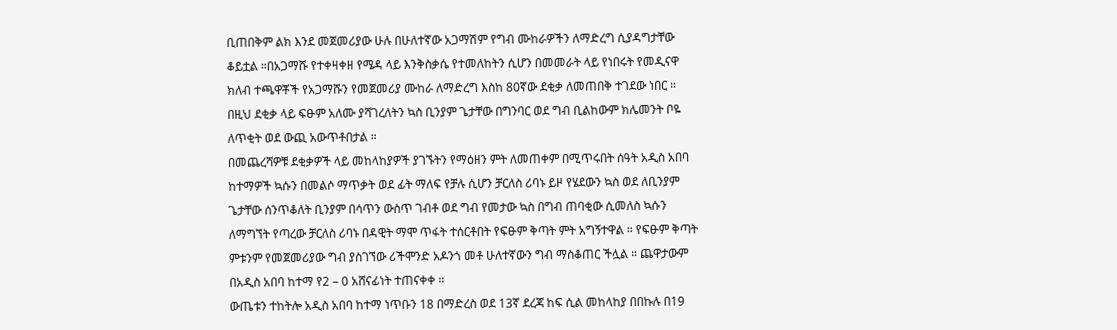ቢጠበቅም ልክ እንደ መጀመሪያው ሁሉ በሁለተኛው አጋማሽም የግብ ሙከራዎችን ለማድረግ ሲያዳግታቸው ቆይቷል ።በአጋማሹ የተቀዛቀዘ የሜዳ ላይ እንቅስቃሴ የተመለከትን ሲሆን በመመራት ላይ የነበሩት የመዲናዋ ክለብ ተጫዋቾች የአጋማሹን የመጀመሪያ ሙከራ ለማድረግ እስከ 80ኛው ደቂቃ ለመጠበቅ ተገደው ነበር ። በዚህ ደቂቃ ላይ ፍፁም አለሙ ያሻገረለትን ኳስ ቢንያም ጌታቸው በግንባር ወደ ግብ ቢልከውም ክሌመንት ቦዬ ለጥቂት ወደ ውጪ አውጥቶበታል ።
በመጨረሻዎቹ ደቂቃዎች ላይ መከላከያዎች ያገኙትን የማዕዘን ምት ለመጠቀም በሚጥሩበት ሰዓት አዲስ አበባ ከተማዎች ኳሱን በመልሶ ማጥቃት ወደ ፊት ማለፍ የቻሉ ሲሆን ቻርለስ ሪባኑ ይዞ የሄደውን ኳስ ወደ ለቢንያም ጌታቸው ሰንጥቆለት ቢንያም በሳጥን ውስጥ ገብቶ ወደ ግብ የመታው ኳስ በግብ ጠባቂው ሲመለስ ኳሱን ለማግኘት የጣረው ቻርለስ ሪባኑ በዳዊት ማሞ ጥፋት ተሰርቶበት የፍፁም ቅጣት ምት አግኝተዋል ። የፍፁም ቅጣት ምቱንም የመጀመሪያው ግብ ያስገኘው ሪችሞንድ አዶንጎ መቶ ሁለተኛውን ግብ ማስቆጠር ችሏል ። ጨዋታውም በአዲስ አበባ ከተማ የ2 – 0 አሸናፊነት ተጠናቀቀ ።
ውጤቱን ተከትሎ አዲስ አበባ ከተማ ነጥቡን 18 በማድረስ ወደ 13ኛ ደረጃ ከፍ ሲል መከላከያ በበኩሉ በ19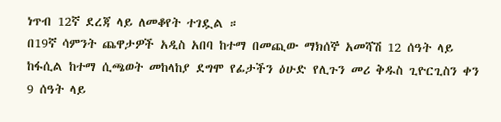ነጥብ 12ኛ ደረጃ ላይ ለመቆየት ተገዷል ።
በ19ኛ ሳምንት ጨዋታዎች አዲስ አበባ ከተማ በመጪው ማክሰኞ አመሻሽ 12 ሰዓት ላይ ከፋሲል ከተማ ሲጫወት መከላከያ ደግሞ የፊታችን ዕሁድ የሊጉን መሪ ቅዱስ ጊዮርጊስን ቀን 9 ሰዓት ላይ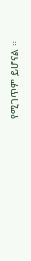የሚገጥም ይሆናል ።